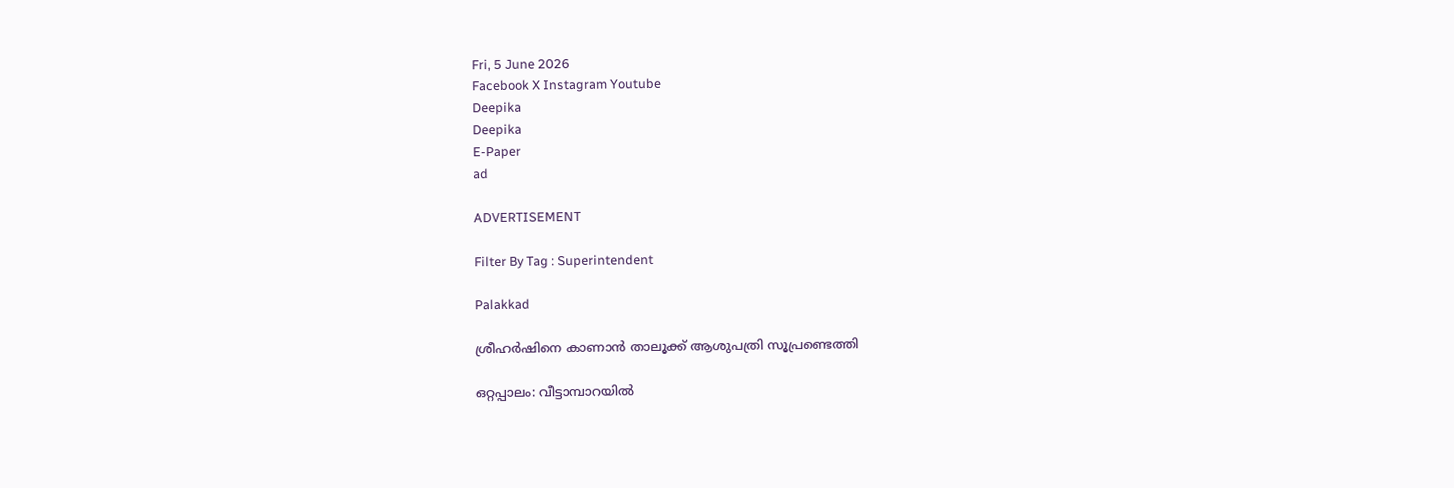Fri, 5 June 2026
Facebook X Instagram Youtube
Deepika
Deepika
E-Paper
ad

ADVERTISEMENT

Filter By Tag : Superintendent

Palakkad

ശ്രീഹർഷിനെ കാണാൻ താലൂക്ക് ആശുപത്രി സൂപ്രണ്ടെത്തി

ഒറ്റപ്പാലം: വീട്ടാമ്പാറയിൽ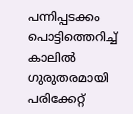പന്നിപ്പടക്കം പൊട്ടിത്തെറിച്ച് കാലിൽ ഗുരുതരമായി പരിക്കേറ്റ്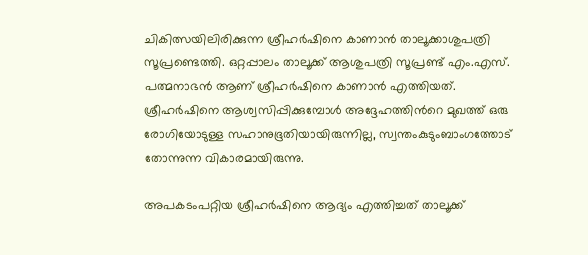ചികിത്സയിലിരിക്കുന്ന ശ്രീഹർഷിനെ കാണാൻ താലൂക്കാശുപത്രി സൂപ്രണ്ടെത്തി. ഒറ്റപ്പാലം താലൂക്ക് ആശുപത്രി സൂപ്രണ്ട് എം.എസ്. പത്മനാഭൻ ആണ് ശ്രീഹർഷിനെ കാണാൻ എത്തിയത്. ശ്രീഹർഷിനെ ആശ്വസിപ്പിക്കുമ്പോൾ അദ്ദേഹത്തിന്‍റെ മുഖത്ത് ഒരു രോഗിയോടുള്ള സഹാനുഭൂതിയായിരുന്നില്ല, സ്വന്തംകുടുംബാംഗത്തോട് തോന്നുന്ന വികാരമായിരുന്നു.

അപകടംപറ്റിയ ശ്രീഹർഷിനെ ആദ്യം എത്തിച്ചത് താലൂക്ക്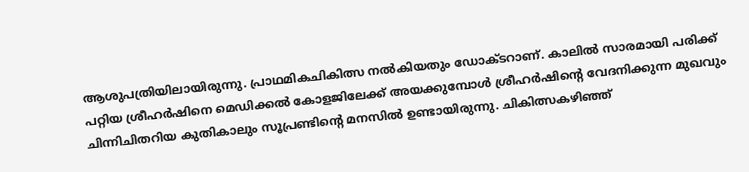ആശുപത്രിയിലായിരുന്നു. പ്രാഥമികചികിത്സ നൽകിയതും ഡോക്ടറാണ്. കാലിൽ സാരമായി പരിക്ക് പറ്റിയ ശ്രീഹർഷിനെ മെഡിക്കൽ കോളജിലേക്ക് അയക്കുമ്പോൾ ശ്രീഹർഷിന്‍റെ വേദനിക്കുന്ന മുഖവും ചിന്നിചിതറിയ കുതികാലും സൂപ്രണ്ടിന്‍റെ മനസിൽ ഉണ്ടായിരുന്നു. ചികിത്സകഴിഞ്ഞ്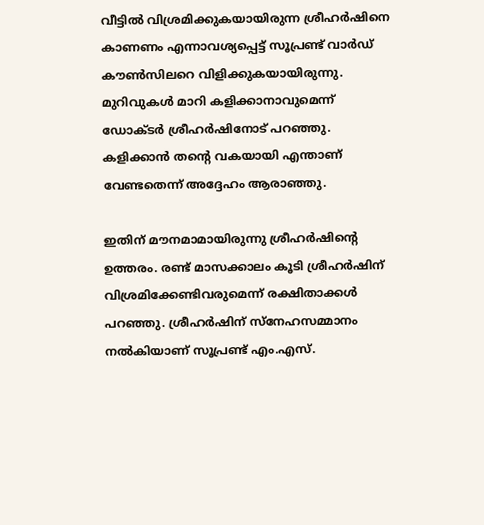വീട്ടിൽ വിശ്രമിക്കുകയായിരുന്ന ശ്രീഹർഷിനെ കാണണം എന്നാവശ്യപ്പെട്ട് സൂപ്രണ്ട് വാർഡ് കൗൺസിലറെ വിളിക്കുകയായിരുന്നു. മുറിവുകൾ മാറി കളിക്കാനാവുമെന്ന് ഡോക്ടർ ശ്രീഹർഷിനോട് പറഞ്ഞു. കളിക്കാൻ തന്‍റെ വകയായി എന്താണ് വേണ്ടതെന്ന് അദ്ദേഹം ആരാഞ്ഞു.

ഇതിന് മൗനമാമായിരുന്നു ശ്രീഹർഷിന്‍റെ ഉത്തരം. രണ്ട് മാസക്കാലം കൂടി ശ്രീഹർഷിന് വിശ്രമിക്കേണ്ടിവരുമെന്ന് രക്ഷിതാക്കൾ പറഞ്ഞു. ശ്രീഹർഷിന് സ്നേഹസമ്മാനം നൽകിയാണ് സൂപ്രണ്ട് എം.എസ്.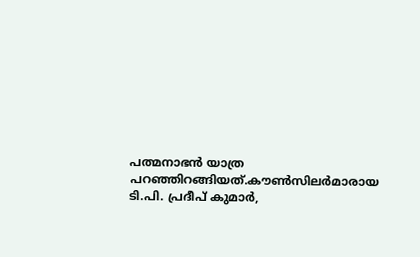പത്മനാഭൻ യാത്ര പറഞ്ഞിറങ്ങിയത്.കൗൺസിലർമാരായ ടി.പി. പ്രദീപ് കുമാർ,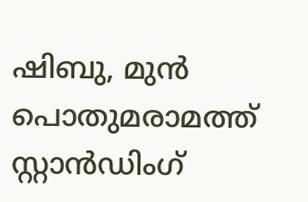ഷിബു, മുൻ പൊതുമരാമത്ത് സ്റ്റാൻഡിംഗ്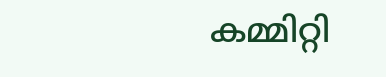കമ്മിറ്റി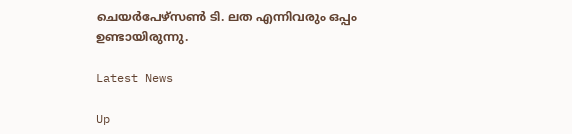ചെയർപേഴ്സൺ ടി. ലത എന്നിവരും ഒപ്പം ഉണ്ടായിരുന്നു.

Latest News

Up